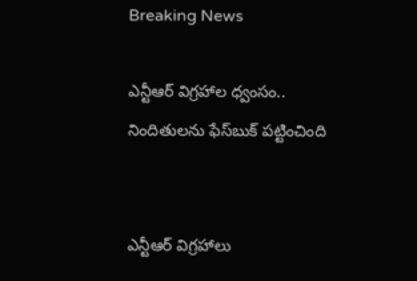Breaking News

ఎన్టీఆర్ విగ్రహాల ధ్వంసం.. నిందితులను ఫేస్‌బుక్ పట్టించింది


ఎన్టీఆర్ విగ్రహాలు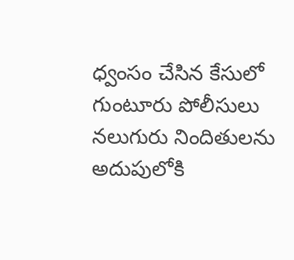ధ్వంసం చేసిన కేసులో గుంటూరు పోలీసులు నలుగురు నిందితులను అదుపులోకి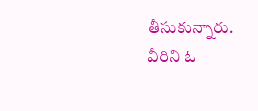తీసుకున్నారు. వీరిని ఓ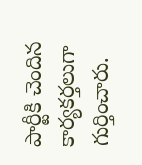పార్టీకి చెందిన కార్యకర్తలుగా గుర్తించారు.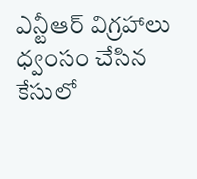ఎన్టీఆర్ విగ్రహాలు ధ్వంసం చేసిన కేసులో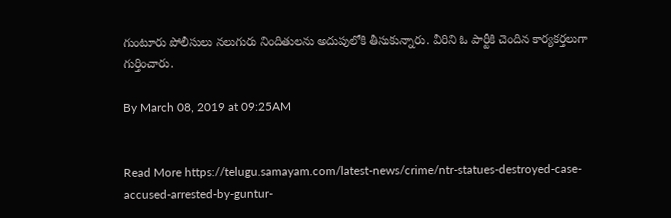గుంటూరు పోలీసులు నలుగురు నిందితులను అదుపులోకి తీసుకున్నారు. వీరిని ఓ పార్టీకి చెందిన కార్యకర్తలుగా గుర్తించారు.

By March 08, 2019 at 09:25AM


Read More https://telugu.samayam.com/latest-news/crime/ntr-statues-destroyed-case-accused-arrested-by-guntur-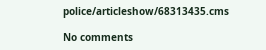police/articleshow/68313435.cms

No comments